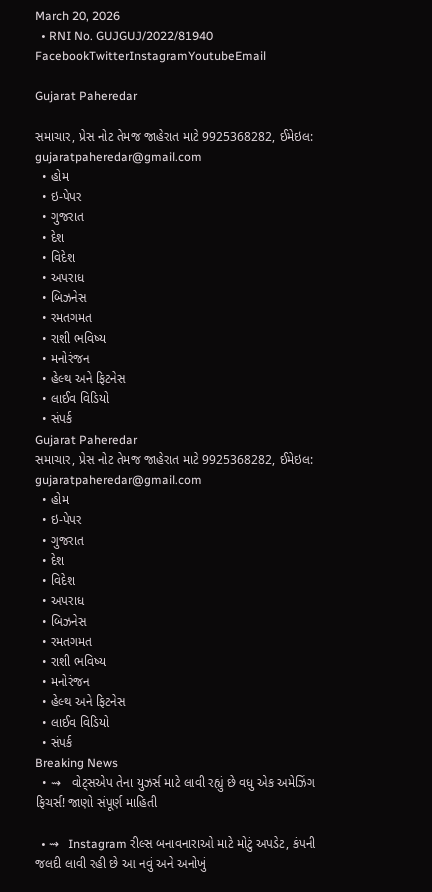March 20, 2026
  • RNI No. GUJGUJ/2022/81940
FacebookTwitterInstagramYoutubeEmail

Gujarat Paheredar

સમાચાર, પ્રેસ નોટ તેમજ જાહેરાત માટે 9925368282, ઈમેઇલ: gujaratpaheredar@gmail.com
  • હોમ
  • ઇ-પેપર
  • ગુજરાત
  • દેશ
  • વિદેશ
  • અપરાધ
  • બિઝનેસ
  • રમતગમત
  • રાશી ભવિષ્ય
  • મનોરંજન
  • હેલ્થ અને ફિટનેસ
  • લાઈવ વિડિયો
  • સંપર્ક
Gujarat Paheredar
સમાચાર, પ્રેસ નોટ તેમજ જાહેરાત માટે 9925368282, ઈમેઇલ: gujaratpaheredar@gmail.com
  • હોમ
  • ઇ-પેપર
  • ગુજરાત
  • દેશ
  • વિદેશ
  • અપરાધ
  • બિઝનેસ
  • રમતગમત
  • રાશી ભવિષ્ય
  • મનોરંજન
  • હેલ્થ અને ફિટનેસ
  • લાઈવ વિડિયો
  • સંપર્ક
Breaking News
  • ⇝   વોટ્સએપ તેના યુઝર્સ માટે લાવી રહ્યું છે વધુ એક અમેઝિંગ ફિચર્સ! જાણો સંપૂર્ણ માહિતી

  • ⇝   Instagram રીલ્સ બનાવનારાઓ માટે મોટું અપડેટ, કંપની જલદી લાવી રહી છે આ નવું અને અનોખું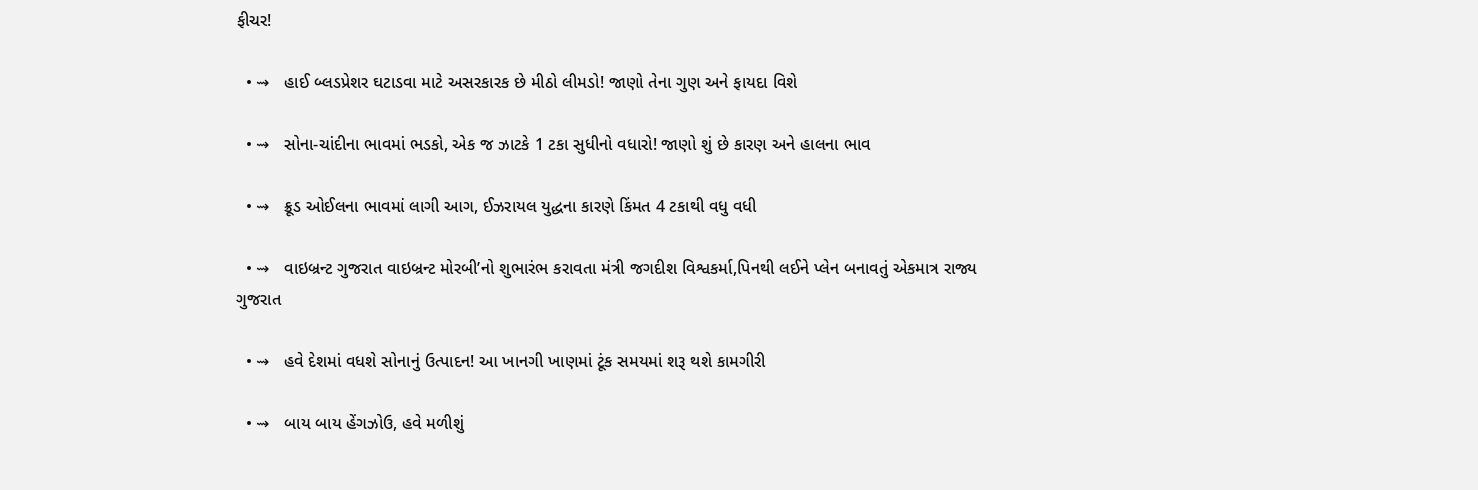ફીચર!

  • ⇝   હાઈ બ્લડપ્રેશર ઘટાડવા માટે અસરકારક છે મીઠો લીમડો! જાણો તેના ગુણ અને ફાયદા વિશે

  • ⇝   સોના-ચાંદીના ભાવમાં ભડકો, એક જ ઝાટકે 1 ટકા સુધીનો વધારો! જાણો શું છે કારણ અને હાલના ભાવ

  • ⇝   ક્રૂડ ઓઈલના ભાવમાં લાગી આગ, ઈઝરાયલ યુદ્ધના કારણે કિંમત 4 ટકાથી વધુ વધી

  • ⇝   વાઇબ્રન્ટ ગુજરાત વાઇબ્રન્ટ મોરબી’નો શુભારંભ કરાવતા મંત્રી જગદીશ વિશ્વકર્મા,પિનથી લઈને પ્લેન બનાવતું એકમાત્ર રાજ્ય ગુજરાત

  • ⇝   હવે દેશમાં વધશે સોનાનું ઉત્પાદન! આ ખાનગી ખાણમાં ટૂંક સમયમાં શરૂ થશે કામગીરી

  • ⇝   બાય બાય હેંગઝોઉ, હવે મળીશું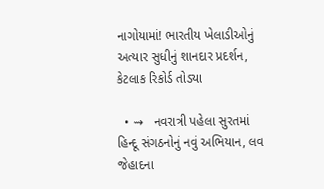નાગોયામાં! ભારતીય ખેલાડીઓનું અત્યાર સુધીનું શાનદાર પ્રદર્શન, કેટલાક રિકોર્ડ તોડ્યા

  • ⇝   નવરાત્રી પહેલા સુરતમાં હિન્દૂ સંગઠનોનું નવું અભિયાન, લવ જેહાદના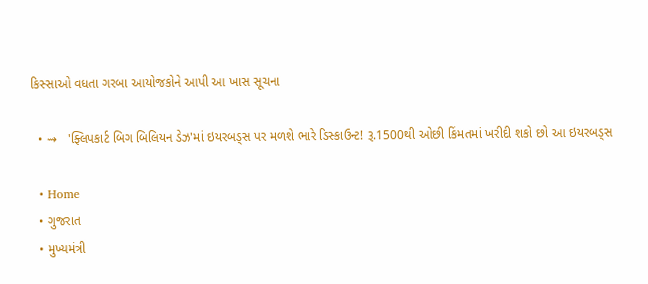કિસ્સાઓ વધતા ગરબા આયોજકોને આપી આ ખાસ સૂચના

  • ⇝   'ફ્લિપકાર્ટ બિગ બિલિયન ડેઝ'માં ઇયરબડ્સ પર મળશે ભારે ડિસ્કાઉન્ટ! રૂ.1500થી ઓછી કિંમતમાં ખરીદી શકો છો આ ઇયરબડ્સ

  • Home
  • ગુજરાત
  • મુખ્યમંત્રી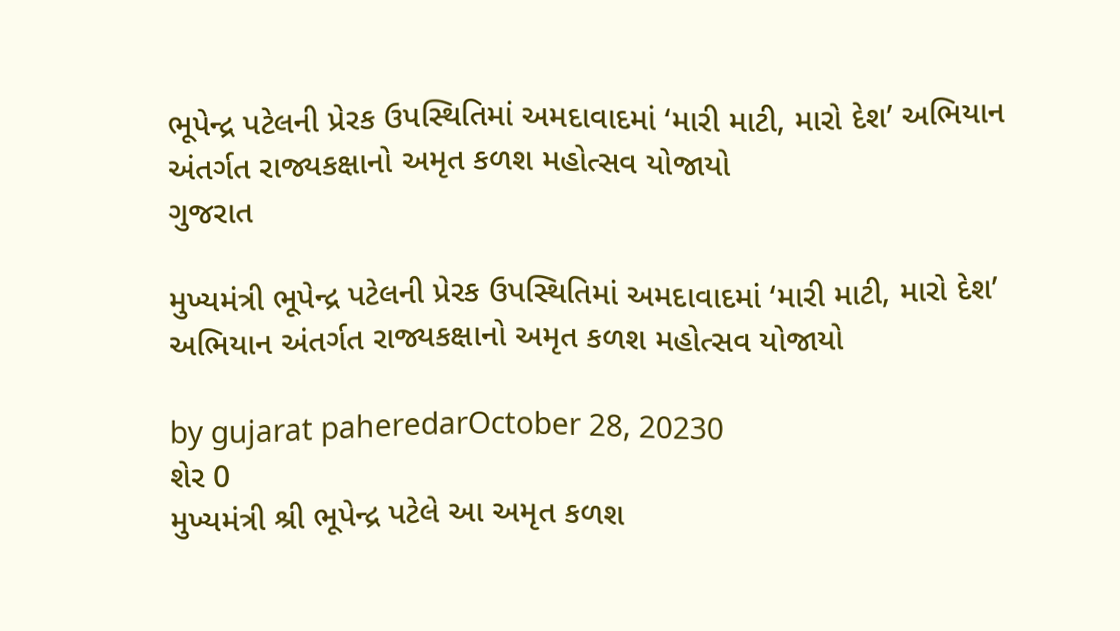ભૂપેન્દ્ર પટેલની પ્રેરક ઉપસ્થિતિમાં અમદાવાદમાં ‘મારી માટી, મારો દેશ’ અભિયાન અંતર્ગત રાજ્યકક્ષાનો અમૃત કળશ મહોત્સવ યોજાયો
ગુજરાત

મુખ્યમંત્રી ભૂપેન્દ્ર પટેલની પ્રેરક ઉપસ્થિતિમાં અમદાવાદમાં ‘મારી માટી, મારો દેશ’ અભિયાન અંતર્ગત રાજ્યકક્ષાનો અમૃત કળશ મહોત્સવ યોજાયો

by gujarat paheredarOctober 28, 20230
શેર 0
મુખ્યમંત્રી શ્રી ભૂપેન્દ્ર પટેલે આ અમૃત કળશ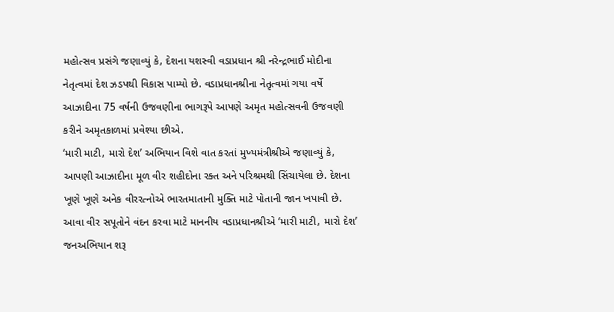મહોત્સવ પ્રસંગે જણાવ્યું કે, દેશના યશસ્વી વડાપ્રધાન શ્રી નરેન્દ્રભાઈ મોદીના નેતૃત્વમાં દેશ ઝડપથી વિકાસ પામ્યો છે. વડાપ્રધાનશ્રીના નેતૃત્વમાં ગયા વર્ષે આઝાદીના 75 વર્ષની ઉજવણીના ભાગરૂપે આપણે અમૃત મહોત્સવની ઉજવણી કરીને અમૃતકાળમાં પ્રવેશ્યા છીએ.
‘મારી માટી, મારો દેશ’ અભિયાન વિશે વાત કરતાં મુખ્યમંત્રીશ્રીએ જણાવ્યું કે, આપણી આઝાદીના મૂળ વીર શહીદોના રક્ત અને પરિશ્રમથી સિંચાયેલા છે. દેશના ખૂણે ખૂણે અનેક વીરરત્નોએ ભારતમાતાની મુક્તિ માટે પોતાની જાન ખપાવી છે. આવા વીર સપૂતોને વંદન કરવા માટે માનનીય વડાપ્રધાનશ્રીએ ‘મારી માટી, મારો દેશ’ જનઅભિયાન શરૂ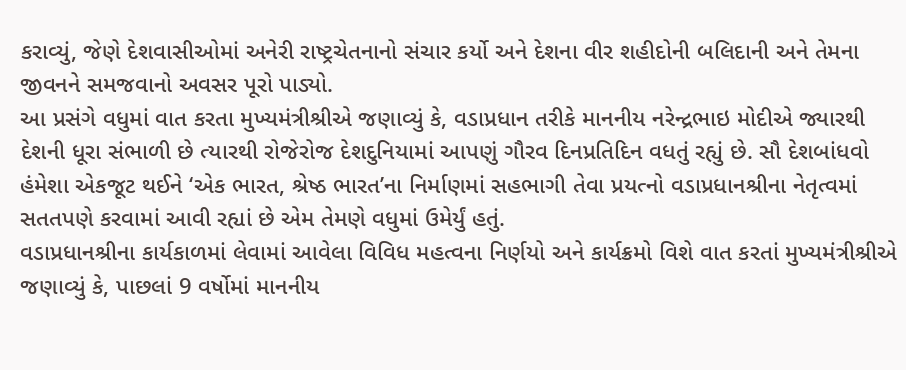કરાવ્યું, જેણે દેશવાસીઓમાં અનેરી રાષ્ટ્રચેતનાનો સંચાર કર્યો અને દેશના વીર શહીદોની બલિદાની અને તેમના જીવનને સમજવાનો અવસર પૂરો પાડ્યો.
આ પ્રસંગે વધુમાં વાત કરતા મુખ્યમંત્રીશ્રીએ જણાવ્યું કે, વડાપ્રધાન તરીકે માનનીય નરેન્દ્રભાઇ મોદીએ જ્યારથી દેશની ધૂરા સંભાળી છે ત્યારથી રોજેરોજ દેશદુનિયામાં આપણું ગૌરવ દિનપ્રતિદિન વધતું રહ્યું છે. સૌ દેશબાંધવો હંમેશા એકજૂટ થઈને ‘એક ભારત, શ્રેષ્ઠ ભારત’ના નિર્માણમાં સહભાગી તેવા પ્રયત્નો વડાપ્રધાનશ્રીના નેતૃત્વમાં સતતપણે કરવામાં આવી રહ્યાં છે એમ તેમણે વધુમાં ઉમેર્યું હતું.
વડાપ્રધાનશ્રીના કાર્યકાળમાં લેવામાં આવેલા વિવિધ મહત્વના નિર્ણયો અને કાર્યક્રમો વિશે વાત કરતાં મુખ્યમંત્રીશ્રીએ જણાવ્યું કે, પાછલાં 9 વર્ષોમાં માનનીય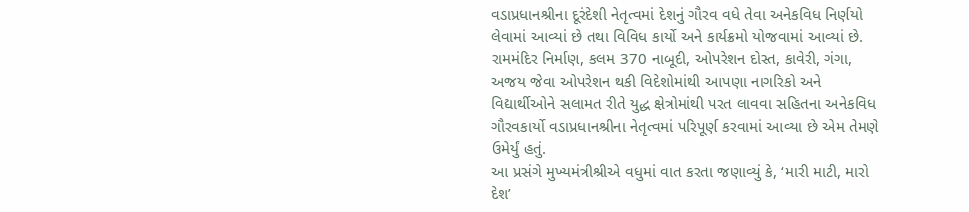વડાપ્રધાનશ્રીના દૂરંદેશી નેતૃત્વમાં દેશનું ગૌરવ વધે તેવા અનેકવિધ નિર્ણયો લેવામાં આવ્યાં છે તથા વિવિધ કાર્યો અને કાર્યક્રમો યોજવામાં આવ્યાં છે. રામમંદિર નિર્માણ, કલમ 370 નાબૂદી, ઓપરેશન દોસ્ત, કાવેરી, ગંગા, અજય જેવા ઓપરેશન થકી વિદેશોમાંથી આપણા નાગરિકો અને વિદ્યાર્થીઓને સલામત રીતે યુદ્ધ ક્ષેત્રોમાંથી પરત લાવવા સહિતના અનેકવિધ ગૌરવકાર્યો વડાપ્રધાનશ્રીના નેતૃત્વમાં પરિપૂર્ણ કરવામાં આવ્યા છે એમ તેમણે ઉમેર્યું હતું.
આ પ્રસંગે મુખ્યમંત્રીશ્રીએ વધુમાં વાત કરતા જણાવ્યું કે, ‘મારી માટી, મારો દેશ’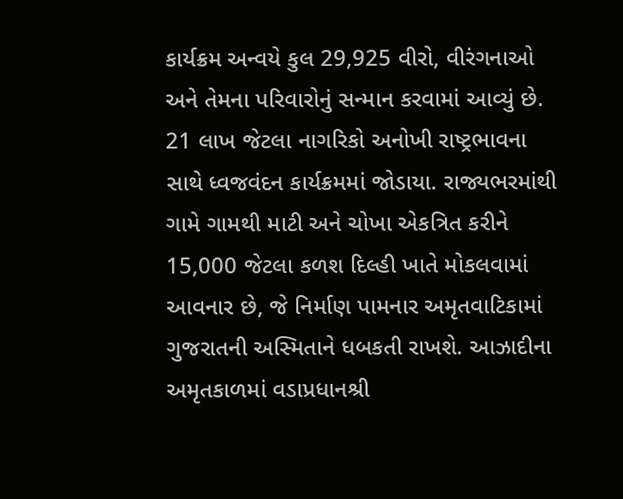કાર્યક્રમ અન્વયે કુલ 29,925 વીરો, વીરંગનાઓ અને તેમના પરિવારોનું સન્માન કરવામાં આવ્યું છે. 21 લાખ જેટલા નાગરિકો અનોખી રાષ્ટ્રભાવના સાથે ધ્વજવંદન કાર્યક્રમમાં જોડાયા. રાજ્યભરમાંથી ગામે ગામથી માટી અને ચોખા એકત્રિત કરીને 15,000 જેટલા કળશ દિલ્હી ખાતે મોકલવામાં આવનાર છે, જે નિર્માણ પામનાર અમૃતવાટિકામાં ગુજરાતની અસ્મિતાને ધબકતી રાખશે. આઝાદીના અમૃતકાળમાં વડાપ્રધાનશ્રી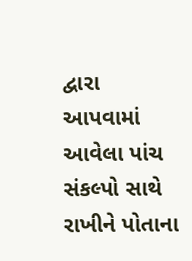દ્વારા આપવામાં આવેલા પાંચ સંકલ્પો સાથે રાખીને પોતાના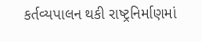કર્તવ્યપાલન થકી રાષ્ટ્રનિર્માણમાં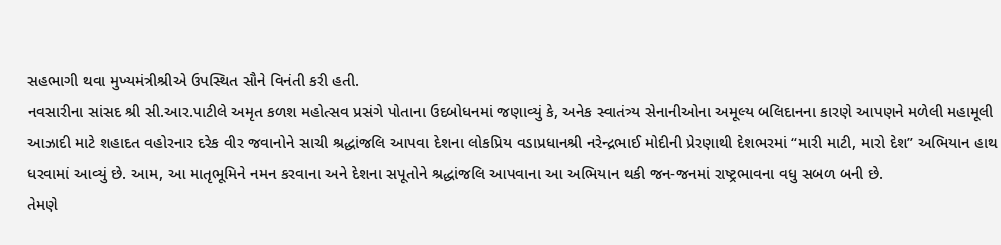સહભાગી થવા મુખ્યમંત્રીશ્રીએ ઉપસ્થિત સૌને વિનંતી કરી હતી.
નવસારીના સાંસદ શ્રી સી.આર.પાટીલે અમૃત કળશ મહોત્સવ પ્રસંગે પોતાના ઉદબોધનમાં જણાવ્યું કે, અનેક સ્વાતંત્ર્ય સેનાનીઓના અમૂલ્ય બલિદાનના કારણે આપણને મળેલી મહામૂલી આઝાદી માટે શહાદત વહોરનાર દરેક વીર જવાનોને સાચી શ્રદ્ધાંજલિ આપવા દેશના લોકપ્રિય વડાપ્રધાનશ્રી નરેન્દ્રભાઈ મોદીની પ્રેરણાથી દેશભરમાં “મારી માટી, મારો દેશ” અભિયાન હાથ ધરવામાં આવ્યું છે. આમ, આ માતૃભૂમિને નમન કરવાના અને દેશના સપૂતોને શ્રદ્ધાંજલિ આપવાના આ અભિયાન થકી જન-જનમાં રાષ્ટ્રભાવના વધુ સબળ બની છે.
તેમણે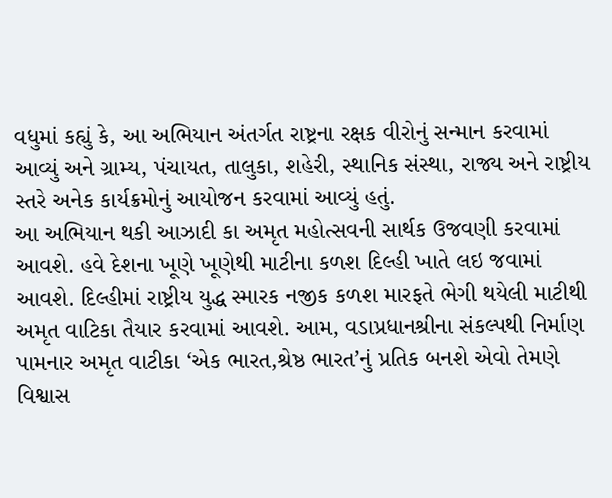વધુમાં કહ્યું કે, આ અભિયાન અંતર્ગત રાષ્ટ્રના રક્ષક વીરોનું સન્માન કરવામાં આવ્યું અને ગ્રામ્ય, પંચાયત, તાલુકા, શહેરી, સ્થાનિક સંસ્થા, રાજ્ય અને રાષ્ટ્રીય સ્તરે અનેક કાર્યક્રમોનું આયોજન કરવામાં આવ્યું હતું.
આ અભિયાન થકી આઝાદી કા અમૃત મહોત્સવની સાર્થક ઉજવણી કરવામાં આવશે. હવે દેશના ખૂણે ખૂણેથી માટીના કળશ દિલ્હી ખાતે લઇ જવામાં આવશે. દિલ્હીમાં રાષ્ટ્રીય યુદ્ધ સ્મારક નજીક કળશ મારફતે ભેગી થયેલી માટીથી અમૃત વાટિકા તૈયાર કરવામાં આવશે. આમ, વડાપ્રધાનશ્રીના સંકલ્પથી નિર્માણ પામનાર અમૃત વાટીકા ‘એક ભારત,શ્રેષ્ઠ ભારત’નું પ્રતિક બનશે એવો તેમણે વિશ્વાસ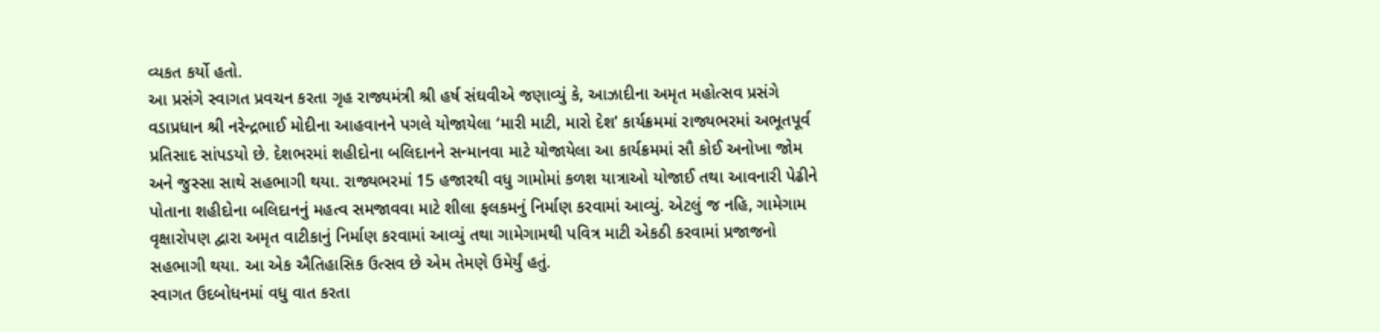વ્યકત કર્યો હતો.
આ પ્રસંગે સ્વાગત પ્રવચન કરતા ગૃહ રાજ્યમંત્રી શ્રી હર્ષ સંઘવીએ જણાવ્યું કે, આઝાદીના અમૃત મહોત્સવ પ્રસંગે વડાપ્રધાન શ્રી નરેન્દ્રભાઈ મોદીના આહવાનને પગલે યોજાયેલા ‘મારી માટી, મારો દેશ’ કાર્યક્રમમાં રાજ્યભરમાં અભૂતપૂર્વ પ્રતિસાદ સાંપડયો છે. દેશભરમાં શહીદોના બલિદાનને સન્માનવા માટે યોજાયેલા આ કાર્યક્રમમાં સૌ કોઈ અનોખા જોમ અને જુસ્સા સાથે સહભાગી થયા. રાજ્યભરમાં 15 હજારથી વધુ ગામોમાં કળશ યાત્રાઓ યોજાઈ તથા આવનારી પેઢીને પોતાના શહીદોના બલિદાનનું મહત્વ સમજાવવા માટે શીલા ફલકમનું નિર્માણ કરવામાં આવ્યું. એટલું જ નહિ, ગામેગામ વૃક્ષારોપણ દ્વારા અમૃત વાટીકાનું નિર્માણ કરવામાં આવ્યું તથા ગામેગામથી પવિત્ર માટી એકઠી કરવામાં પ્રજાજનો સહભાગી થયા. આ એક ઐતિહાસિક ઉત્સવ છે એમ તેમણે ઉમેર્યું હતું.
સ્વાગત ઉદબોધનમાં વધુ વાત કરતા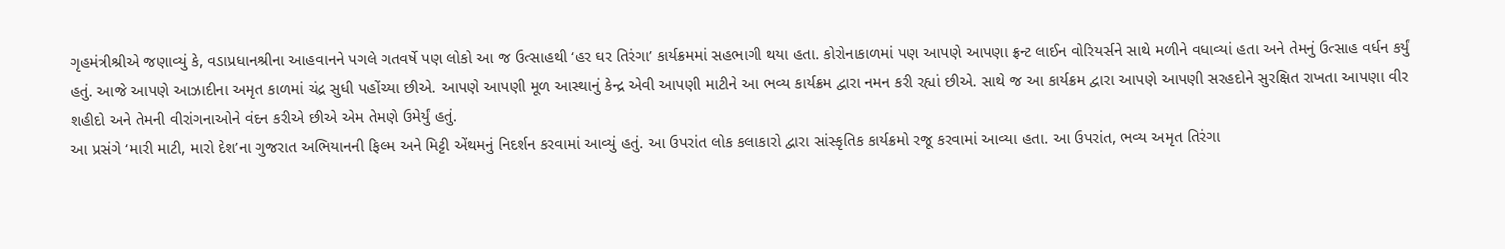ગૃહમંત્રીશ્રીએ જણાવ્યું કે, વડાપ્રધાનશ્રીના આહવાનને પગલે ગતવર્ષે પણ લોકો આ જ ઉત્સાહથી ‘હર ઘર તિરંગા’ કાર્યક્રમમાં સહભાગી થયા હતા. કોરોનાકાળમાં પણ આપણે આપણા ફ્રન્ટ લાઈન વોરિયર્સને સાથે મળીને વધાવ્યાં હતા અને તેમનું ઉત્સાહ વર્ધન કર્યું હતું. આજે આપણે આઝાદીના અમૃત કાળમાં ચંદ્ર સુધી પહોંચ્યા છીએ. આપણે આપણી મૂળ આસ્થાનું કેન્દ્ર એવી આપણી માટીને આ ભવ્ય કાર્યક્રમ દ્વારા નમન કરી રહ્યાં છીએ. સાથે જ આ કાર્યક્રમ દ્વારા આપણે આપણી સરહદોને સુરક્ષિત રાખતા આપણા વીર શહીદો અને તેમની વીરાંગનાઓને વંદન કરીએ છીએ એમ તેમણે ઉમેર્યું હતું.
આ પ્રસંગે ‘મારી માટી, મારો દેશ’ના ગુજરાત અભિયાનની ફિલ્મ અને મિટ્ટી એંથમનું નિદર્શન કરવામાં આવ્યું હતું. આ ઉપરાંત લોક કલાકારો દ્વારા સાંસ્કૃતિક કાર્યક્રમો રજૂ કરવામાં આવ્યા હતા. આ ઉપરાંત, ભવ્ય અમૃત તિરંગા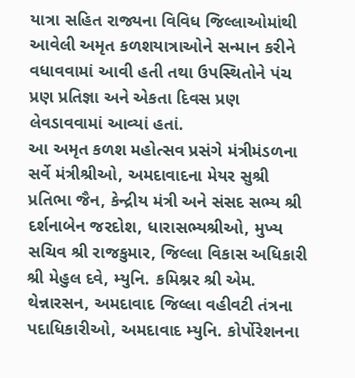યાત્રા સહિત રાજ્યના વિવિધ જિલ્લાઓમાંથી આવેલી અમૃત કળશયાત્રાઓને સન્માન કરીને વધાવવામાં આવી હતી તથા ઉપસ્થિતોને પંચ પ્રણ પ્રતિજ્ઞા અને એકતા દિવસ પ્રણ લેવડાવવામાં આવ્યાં હતાં.
આ અમૃત કળશ મહોત્સવ પ્રસંગે મંત્રીમંડળના સર્વે મંત્રીશ્રીઓ, અમદાવાદના મેયર સુશ્રી પ્રતિભા જૈન, કેન્દ્રીય મંત્રી અને સંસદ સભ્ય શ્રી દર્શનાબેન જરદોશ, ધારાસભ્યશ્રીઓ, મુખ્ય સચિવ શ્રી રાજકુમાર, જિલ્લા વિકાસ અધિકારી શ્રી મેહુલ દવે, મ્યુનિ. કમિશ્નર શ્રી એમ. થેન્નારસન, અમદાવાદ જિલ્લા વહીવટી તંત્રના પદાધિકારીઓ, અમદાવાદ મ્યુનિ. કોર્પોરેશનના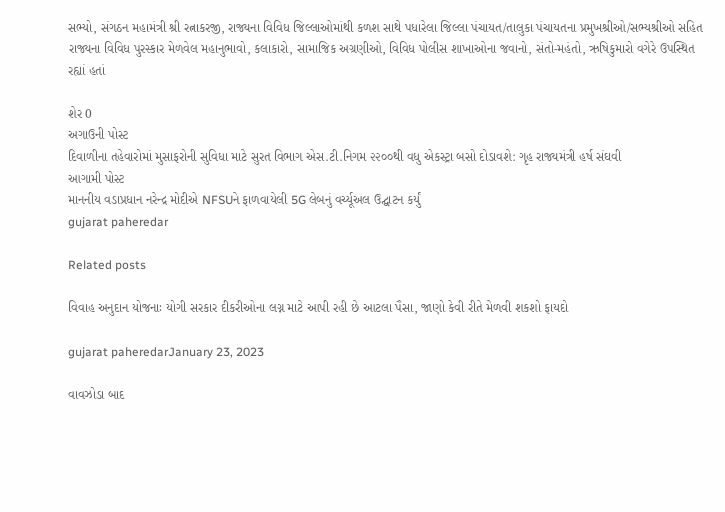સભ્યો, સંગઠન મહામંત્રી શ્રી રત્નાકરજી, રાજ્યના વિવિધ જિલ્લાઓમાંથી કળશ સાથે પધારેલા જિલ્લા પંચાયત/તાલુકા પંચાયતના પ્રમુખશ્રીઓ/સભ્યશ્રીઓ સહિત રાજ્યના વિવિધ પુરસ્કાર મેળવેલ મહાનુભાવો, કલાકારો, સામાજિક અગ્રણીઓ, વિવિધ પોલીસ શાખાઓના જવાનો, સંતો-મહંતો, ઋષિકુમારો વગેરે ઉપસ્થિત રહ્યાં હતાં

શેર 0
અગાઉની પોસ્ટ
દિવાળીના તહેવારોમાં મુસાફરોની સુવિધા માટે સુરત વિભાગ એસ.ટી.નિગમ ૨૨૦૦થી વધુ એકસ્ટ્રા બસો દોડાવશે: ગૃહ રાજ્યમંત્રી હર્ષ સંઘવી
આગામી પોસ્ટ
માનનીય વડાપ્રધાન નરેન્દ્ર મોદીએ NFSUને ફાળવાયેલી 5G લેબનું વર્ચ્યૂઅલ ઉદ્ઘાટન કર્યું
gujarat paheredar

Related posts

વિવાહ અનુદાન યોજનાઃ યોગી સરકાર દીકરીઓના લગ્ન માટે આપી રહી છે આટલા પૈસા, જાણો કેવી રીતે મેળવી શકશો ફાયદો

gujarat paheredarJanuary 23, 2023

વાવઝોડા બાદ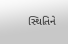સ્થિતિને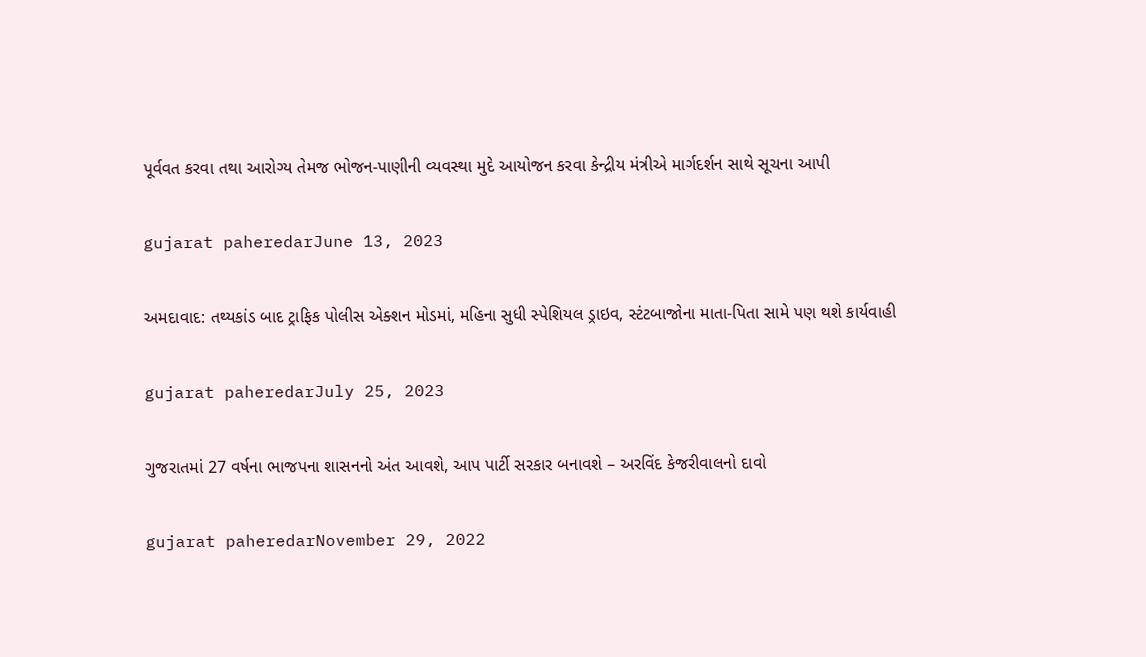પૂર્વવત કરવા તથા આરોગ્ય તેમજ ભોજન-પાણીની વ્યવસ્થા મુદે આયોજન કરવા કેન્દ્રીય મંત્રીએ માર્ગદર્શન સાથે સૂચના આપી

gujarat paheredarJune 13, 2023

અમદાવાદ: તથ્યકાંડ બાદ ટ્રાફિક પોલીસ એક્શન મોડમાં, મહિના સુધી સ્પેશિયલ ડ્રાઇવ, સ્ટંટબાજોના માતા-પિતા સામે પણ થશે કાર્યવાહી

gujarat paheredarJuly 25, 2023

ગુજરાતમાં 27 વર્ષના ભાજપના શાસનનો અંત આવશે, આપ પાર્ટી સરકાર બનાવશે – અરવિંદ કેજરીવાલનો દાવો

gujarat paheredarNovember 29, 2022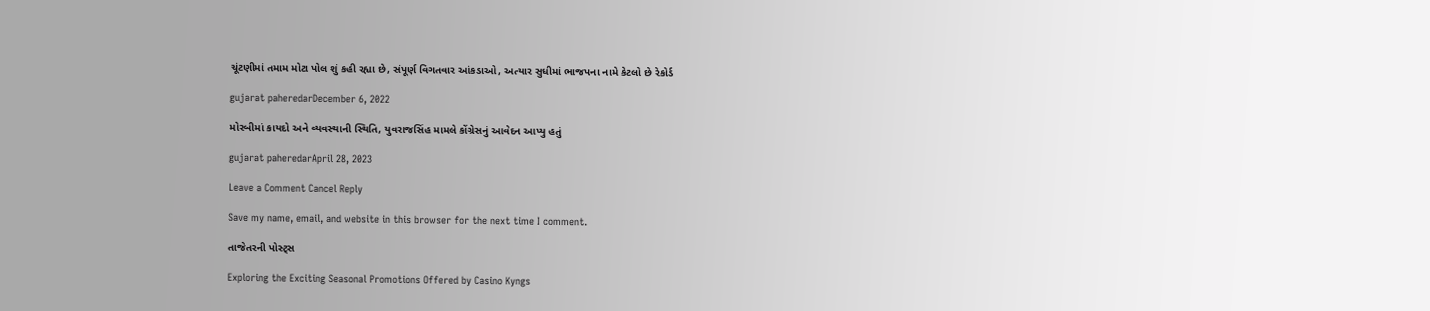ચૂંટણીમાં તમામ મોટા પોલ શું કહી રહ્યા છે, સંપૂર્ણ વિગતવાર આંકડાઓ, અત્યાર સુધીમાં ભાજપના નામે કેટલો છે રેકોર્ડ

gujarat paheredarDecember 6, 2022

મોરબીમાં કાયદો અને વ્યવસ્થાની સ્થિતિ, યુવરાજસિંહ મામલે કોંગ્રેસનું આવેદન આપ્યુ હતું

gujarat paheredarApril 28, 2023

Leave a Comment Cancel Reply

Save my name, email, and website in this browser for the next time I comment.

તાજેતરની પોસ્ટ્સ

Exploring the Exciting Seasonal Promotions Offered by Casino Kyngs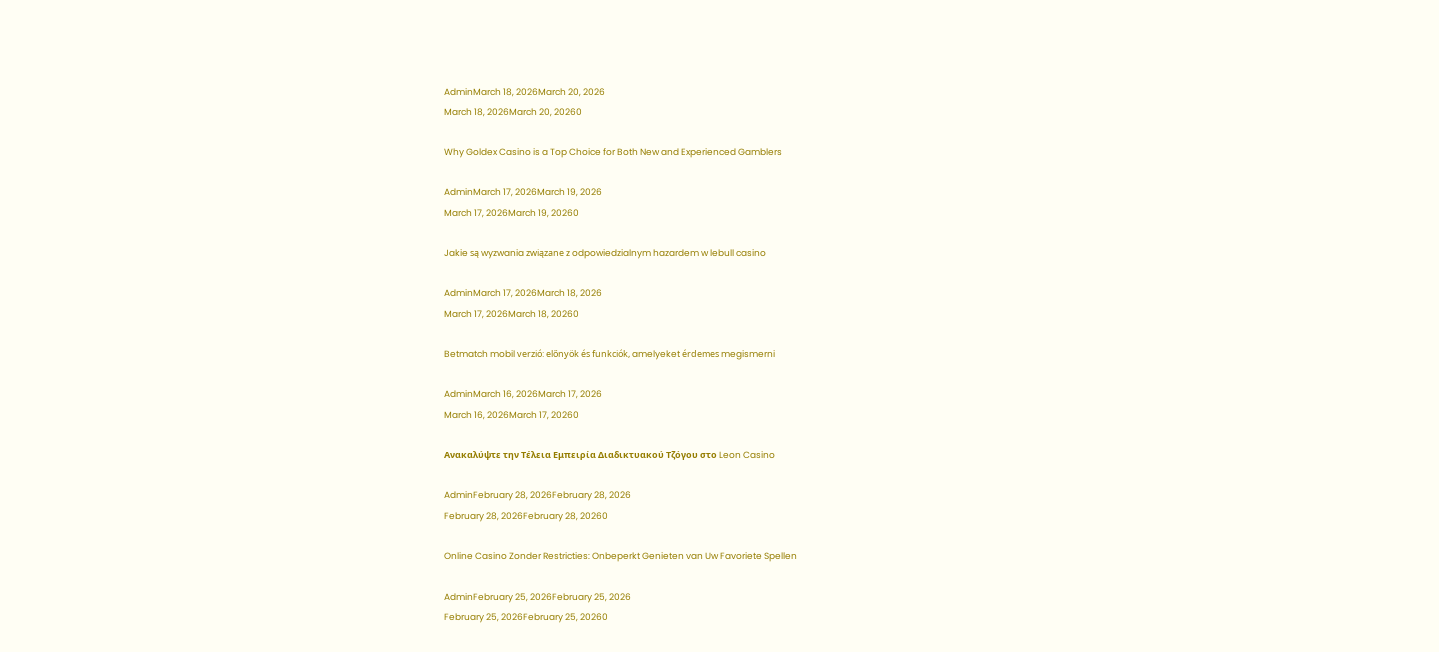AdminMarch 18, 2026March 20, 2026
March 18, 2026March 20, 20260

Why Goldex Casino is a Top Choice for Both New and Experienced Gamblers

AdminMarch 17, 2026March 19, 2026
March 17, 2026March 19, 20260

Jakie są wyzwania związane z odpowiedzialnym hazardem w lebull casino

AdminMarch 17, 2026March 18, 2026
March 17, 2026March 18, 20260

Betmatch mobil verzió: előnyök és funkciók, amelyeket érdemes megismerni

AdminMarch 16, 2026March 17, 2026
March 16, 2026March 17, 20260

Ανακαλύψτε την Τέλεια Εμπειρία Διαδικτυακού Τζόγου στο Leon Casino

AdminFebruary 28, 2026February 28, 2026
February 28, 2026February 28, 20260

Online Casino Zonder Restricties: Onbeperkt Genieten van Uw Favoriete Spellen

AdminFebruary 25, 2026February 25, 2026
February 25, 2026February 25, 20260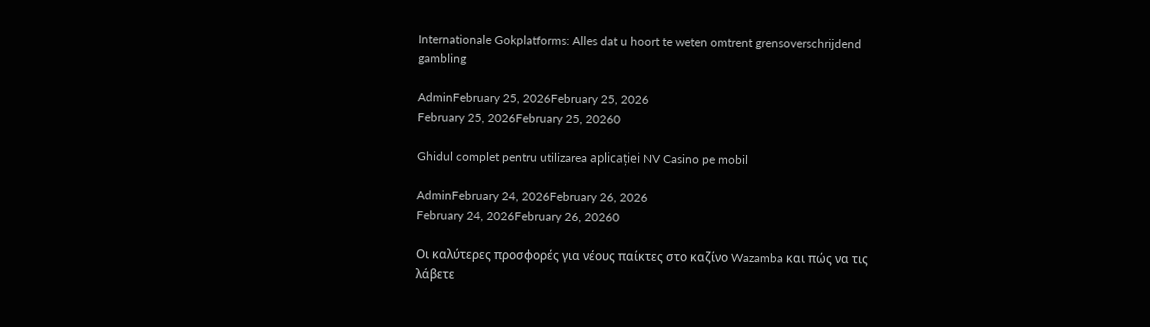Internationale Gokplatforms: Alles dat u hoort te weten omtrent grensoverschrijdend gambling

AdminFebruary 25, 2026February 25, 2026
February 25, 2026February 25, 20260

Ghidul complet pentru utilizarea aplicației NV Casino pe mobil

AdminFebruary 24, 2026February 26, 2026
February 24, 2026February 26, 20260

Οι καλύτερες προσφορές για νέους παίκτες στο καζίνο Wazamba και πώς να τις λάβετε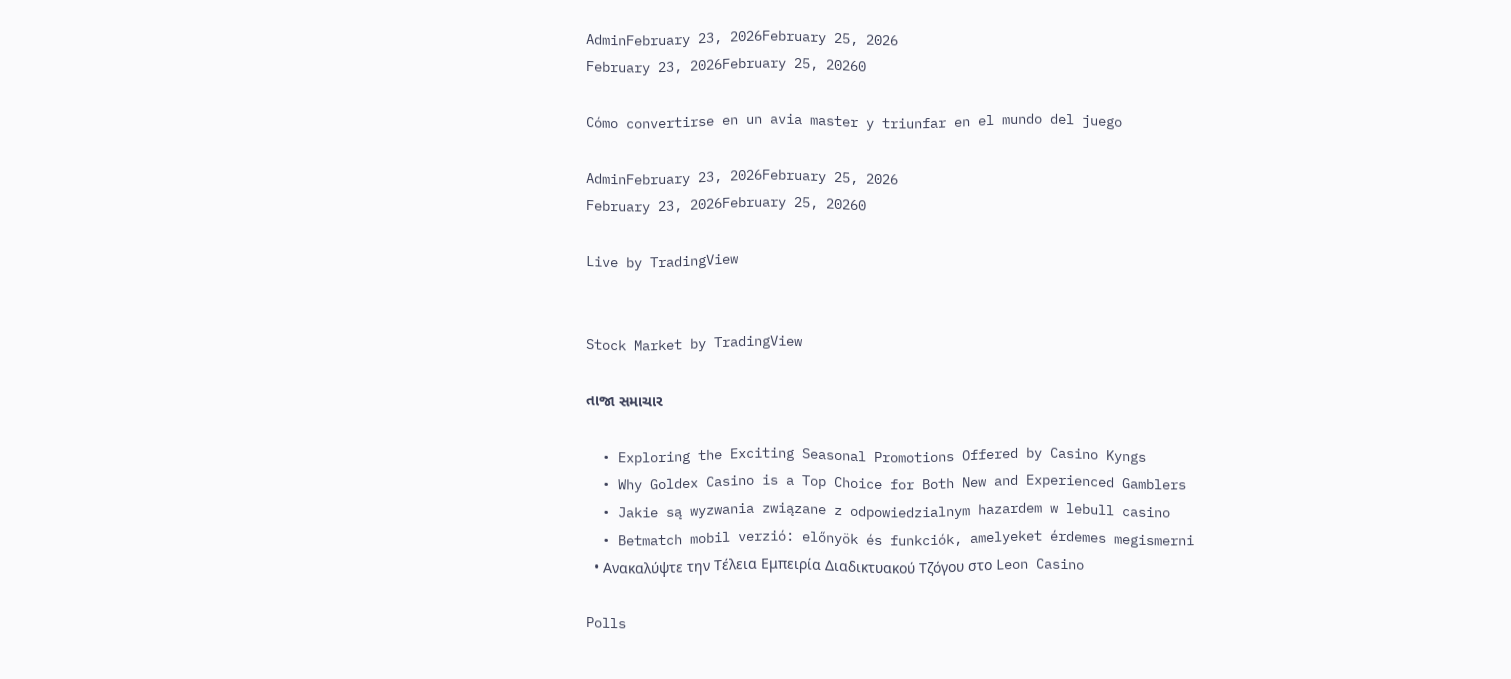AdminFebruary 23, 2026February 25, 2026
February 23, 2026February 25, 20260

Cómo convertirse en un avia master y triunfar en el mundo del juego

AdminFebruary 23, 2026February 25, 2026
February 23, 2026February 25, 20260

Live by TradingView


Stock Market by TradingView

તાજા સમાચાર

  • Exploring the Exciting Seasonal Promotions Offered by Casino Kyngs
  • Why Goldex Casino is a Top Choice for Both New and Experienced Gamblers
  • Jakie są wyzwania związane z odpowiedzialnym hazardem w lebull casino
  • Betmatch mobil verzió: előnyök és funkciók, amelyeket érdemes megismerni
  • Ανακαλύψτε την Τέλεια Εμπειρία Διαδικτυακού Τζόγου στο Leon Casino

Polls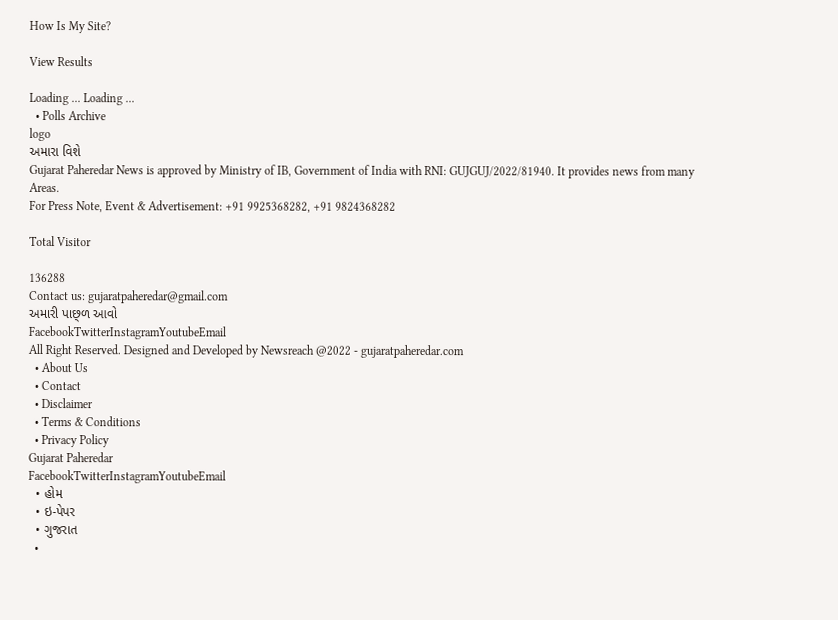How Is My Site?

View Results

Loading ... Loading ...
  • Polls Archive
logo
અમારા વિશે
Gujarat Paheredar News is approved by Ministry of IB, Government of India with RNI: GUJGUJ/2022/81940. It provides news from many Areas.
For Press Note, Event & Advertisement: +91 9925368282, +91 9824368282

Total Visitor

136288
Contact us: gujaratpaheredar@gmail.com
અમારી પાછ્ળ આવો
FacebookTwitterInstagramYoutubeEmail
All Right Reserved. Designed and Developed by Newsreach @2022 - gujaratpaheredar.com
  • About Us
  • Contact
  • Disclaimer
  • Terms & Conditions
  • Privacy Policy
Gujarat Paheredar
FacebookTwitterInstagramYoutubeEmail
  • હોમ
  • ઇ-પેપર
  • ગુજરાત
  •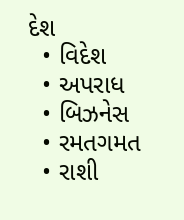દેશ
  • વિદેશ
  • અપરાધ
  • બિઝનેસ
  • રમતગમત
  • રાશી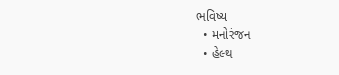ભવિષ્ય
  • મનોરંજન
  • હેલ્થ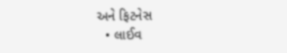અને ફિટનેસ
  • લાઈવ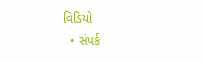વિડિયો
  • સંપર્ક